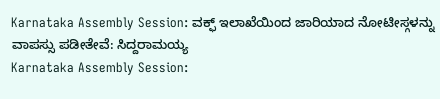Karnataka Assembly Session: ವಕ್ಫ್ ಇಲಾಖೆಯಿಂದ ಜಾರಿಯಾದ ನೋಟೀಸ್ಗಳನ್ನು ವಾಪಸ್ಸು ಪಡೀತೇವೆ: ಸಿದ್ದರಾಮಯ್ಯ
Karnataka Assembly Session: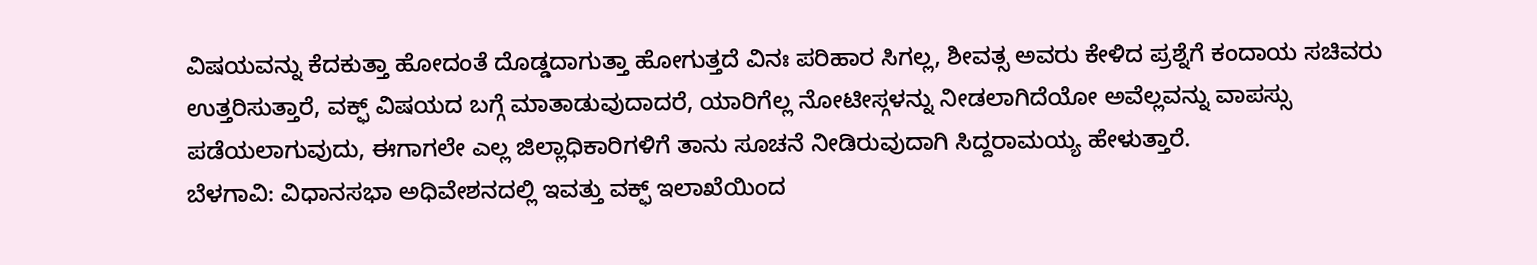ವಿಷಯವನ್ನು ಕೆದಕುತ್ತಾ ಹೋದಂತೆ ದೊಡ್ಡದಾಗುತ್ತಾ ಹೋಗುತ್ತದೆ ವಿನಃ ಪರಿಹಾರ ಸಿಗಲ್ಲ, ಶೀವತ್ಸ ಅವರು ಕೇಳಿದ ಪ್ರಶ್ನೆಗೆ ಕಂದಾಯ ಸಚಿವರು ಉತ್ತರಿಸುತ್ತಾರೆ, ವಕ್ಫ್ ವಿಷಯದ ಬಗ್ಗೆ ಮಾತಾಡುವುದಾದರೆ, ಯಾರಿಗೆಲ್ಲ ನೋಟೀಸ್ಗಳನ್ನು ನೀಡಲಾಗಿದೆಯೋ ಅವೆಲ್ಲವನ್ನು ವಾಪಸ್ಸು ಪಡೆಯಲಾಗುವುದು, ಈಗಾಗಲೇ ಎಲ್ಲ ಜಿಲ್ಲಾಧಿಕಾರಿಗಳಿಗೆ ತಾನು ಸೂಚನೆ ನೀಡಿರುವುದಾಗಿ ಸಿದ್ದರಾಮಯ್ಯ ಹೇಳುತ್ತಾರೆ.
ಬೆಳಗಾವಿ: ವಿಧಾನಸಭಾ ಅಧಿವೇಶನದಲ್ಲಿ ಇವತ್ತು ವಕ್ಫ್ ಇಲಾಖೆಯಿಂದ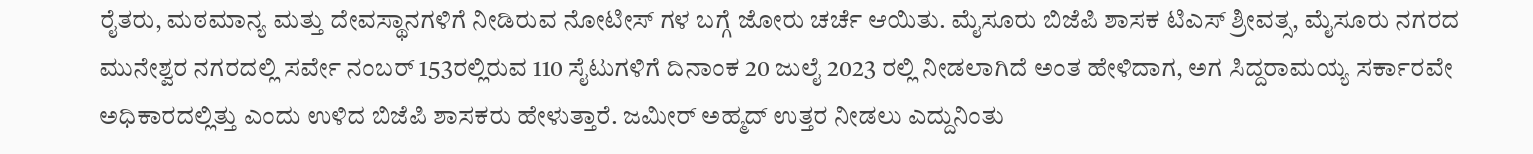ರೈತರು, ಮಠಮಾನ್ಯ ಮತ್ತು ದೇವಸ್ಥಾನಗಳಿಗೆ ನೀಡಿರುವ ನೋಟೀಸ್ ಗಳ ಬಗ್ಗೆ ಜೋರು ಚರ್ಚೆ ಆಯಿತು. ಮೈಸೂರು ಬಿಜೆಪಿ ಶಾಸಕ ಟಿಎಸ್ ಶ್ರೀವತ್ಸ, ಮೈಸೂರು ನಗರದ ಮುನೇಶ್ವರ ನಗರದಲ್ಲಿ ಸರ್ವೇ ನಂಬರ್ 153ರಲ್ಲಿರುವ 110 ಸೈಟುಗಳಿಗೆ ದಿನಾಂಕ 20 ಜುಲೈ 2023 ರಲ್ಲಿ ನೀಡಲಾಗಿದೆ ಅಂತ ಹೇಳಿದಾಗ, ಅಗ ಸಿದ್ದರಾಮಯ್ಯ ಸರ್ಕಾರವೇ ಅಧಿಕಾರದಲ್ಲಿತ್ತು ಎಂದು ಉಳಿದ ಬಿಜೆಪಿ ಶಾಸಕರು ಹೇಳುತ್ತಾರೆ. ಜಮೀರ್ ಅಹ್ಮದ್ ಉತ್ತರ ನೀಡಲು ಎದ್ದುನಿಂತು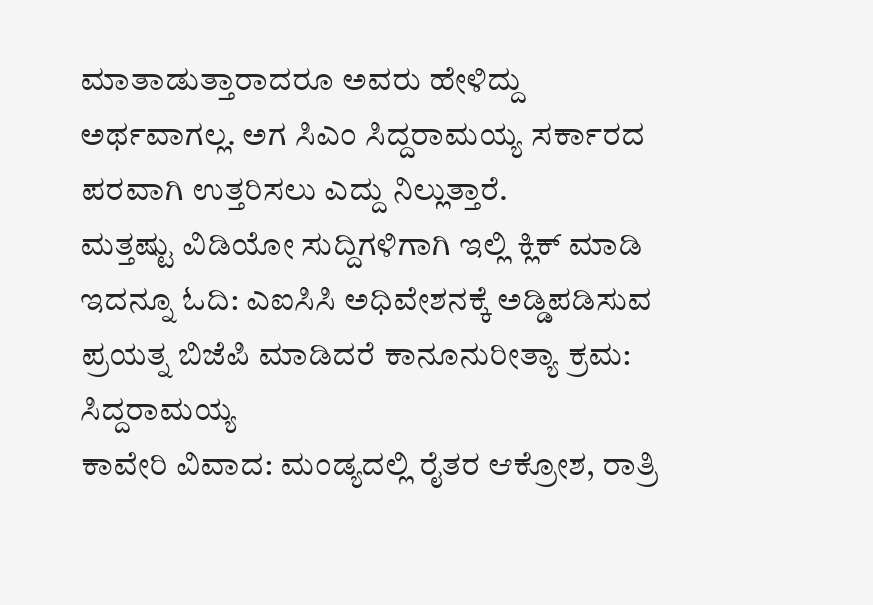ಮಾತಾಡುತ್ತಾರಾದರೂ ಅವರು ಹೇಳಿದ್ದು ಅರ್ಥವಾಗಲ್ಲ. ಅಗ ಸಿಎಂ ಸಿದ್ದರಾಮಯ್ಯ ಸರ್ಕಾರದ ಪರವಾಗಿ ಉತ್ತರಿಸಲು ಎದ್ದು ನಿಲ್ಲುತ್ತಾರೆ.
ಮತ್ತಷ್ಟು ವಿಡಿಯೋ ಸುದ್ದಿಗಳಿಗಾಗಿ ಇಲ್ಲಿ ಕ್ಲಿಕ್ ಮಾಡಿ
ಇದನ್ನೂ ಓದಿ: ಎಐಸಿಸಿ ಅಧಿವೇಶನಕ್ಕೆ ಅಡ್ಡಿಪಡಿಸುವ ಪ್ರಯತ್ನ ಬಿಜೆಪಿ ಮಾಡಿದರೆ ಕಾನೂನುರೀತ್ಯಾ ಕ್ರಮ: ಸಿದ್ದರಾಮಯ್ಯ
ಕಾವೇರಿ ವಿವಾದ: ಮಂಡ್ಯದಲ್ಲಿ ರೈತರ ಆಕ್ರೋಶ, ರಾತ್ರಿ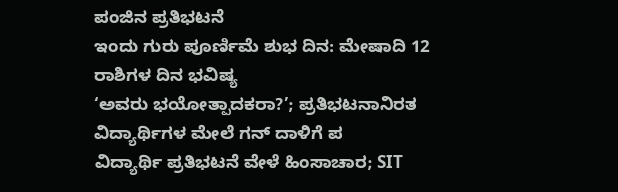ಪಂಜಿನ ಪ್ರತಿಭಟನೆ
ಇಂದು ಗುರು ಪೂರ್ಣಿಮೆ ಶುಭ ದಿನ: ಮೇಷಾದಿ 12 ರಾಶಿಗಳ ದಿನ ಭವಿಷ್ಯ
‘ಅವರು ಭಯೋತ್ಪಾದಕರಾ?’; ಪ್ರತಿಭಟನಾನಿರತ ವಿದ್ಯಾರ್ಥಿಗಳ ಮೇಲೆ ಗನ್ ದಾಳಿಗೆ ಪ
ವಿದ್ಯಾರ್ಥಿ ಪ್ರತಿಭಟನೆ ವೇಳೆ ಹಿಂಸಾಚಾರ; SIT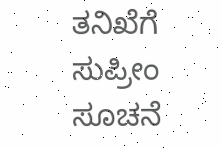ತನಿಖೆಗೆ ಸುಪ್ರೀಂ ಸೂಚನೆ